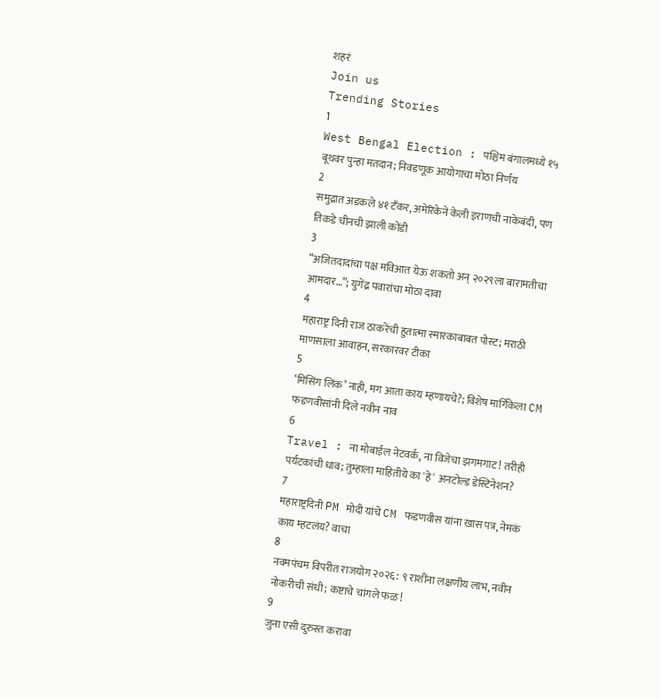शहरं
Join us
Trending Stories
1
West Bengal Election : पश्चिम बंगालमध्ये १५ बूथवर पुन्हा मतदान; निवडणूक आयोगाचा मोठा निर्णय
2
समुद्रात अडकले ४१ टँकर, अमेरिकेने केली इराणची नाकेबंदी, पण तिकडे चीनची झाली कोंडी
3
“अजितदादांचा पक्ष मविआत येऊ शकतो अन् २०२९ला बारामतीचा आमदार…”; युगेंद्र पवारांचा मोठा दावा
4
महाराष्ट्र दिनी राज ठाकरेंची हुतात्मा स्मारकाबाबत पोस्ट; मराठी माणसाला आवाहन, सरकारवर टीका
5
‘मिसिंग लिंक’ नाही, मग आता काय म्हणायचे?; विशेष मार्गिकेला CM फडणवीसांनी दिले नवीन नाव
6
Travel : ना मोबाईल नेटवर्क, ना विजेचा झगमगाट! तरीही पर्यटकांची धाव; तुम्हाला माहितीये का 'हे' अनटोल्ड डेस्टिनेशन?
7
महाराष्ट्रदिनी PM मोदी यांचे CM फडणवीस यांना खास पत्र, नेमकं काय म्हटलंय? वाचा
8
नवमपंचम विपरीत राजयोग २०२६: ९ राशींना लक्षणीय लाभ, नवीन नोकरीची संधी; कष्टाचे चांगले फळ!
9
जुना एसी दुरुस्त करावा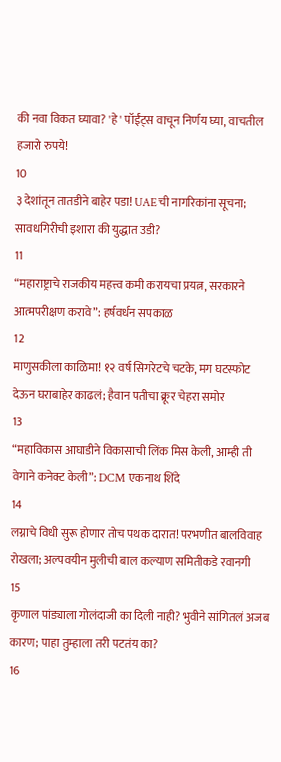की नवा विकत घ्यावा? 'हे' पॉईंट्स वाचून निर्णय घ्या, वाचतील हजारो रुपये!
10
३ देशांतून तातडीने बाहेर पडा! UAEची नागरिकांना सूचना; सावधगिरीची इशारा की युद्धात उडी?
11
“महाराष्ट्राचे राजकीय महत्त्व कमी करायचा प्रयत्न, सरकारने आत्मपरीक्षण करावे”: हर्षवर्धन सपकाळ
12
माणुसकीला काळिमा! १२ वर्ष सिगरेटचे चटके, मग घटस्फोट देऊन घराबाहेर काढलं; हैवान पतीचा क्रूर चेहरा समोर
13
“महाविकास आघाडीने विकासाची लिंक मिस केली, आम्ही ती वेगाने कनेक्ट केली”: DCM एकनाथ शिंदे
14
लग्नाचे विधी सुरू होणार तोच पथक दारात! परभणीत बालविवाह रोखला; अल्पवयीन मुलीची बाल कल्याण समितीकडे रवानगी
15
कृणाल पांड्याला गोलंदाजी का दिली नाही? भुवीने सांगितलं अजब कारण; पाहा तुम्हाला तरी पटतंय का?
16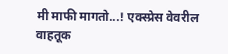मी माफी मागतो...! एक्स्प्रेस वेवरील वाहतूक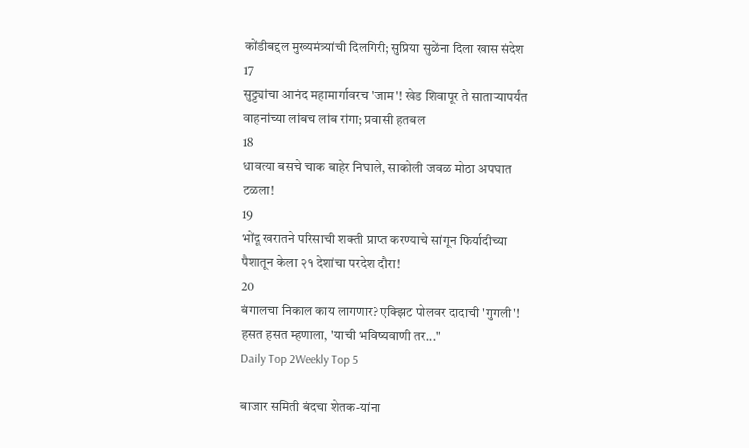कोंडीबद्दल मुख्यमंत्र्यांची दिलगिरी; सुप्रिया सुळेंना दिला खास संदेश
17
सुट्ट्यांचा आनंद महामार्गावरच 'जाम'! खेड शिवापूर ते साताऱ्यापर्यंत वाहनांच्या लांबच लांब रांगा; प्रवासी हतबल
18
धावत्या बसचे चाक बाहेर निघाले, साकोली जवळ मोठा अपघात टळला!
19
भोंदू खरातने परिसाची शक्ती प्राप्त करण्याचे सांगून फिर्यादीच्या पैशातून केला २१ देशांचा परदेश दौरा!
20
बंगालचा निकाल काय लागणार? एक्झिट पोलवर दादाची 'गुगली'! हसत हसत म्हणाला, 'याची भविष्यवाणी तर..."
Daily Top 2Weekly Top 5

बाजार समिती बंदचा शेतक-यांना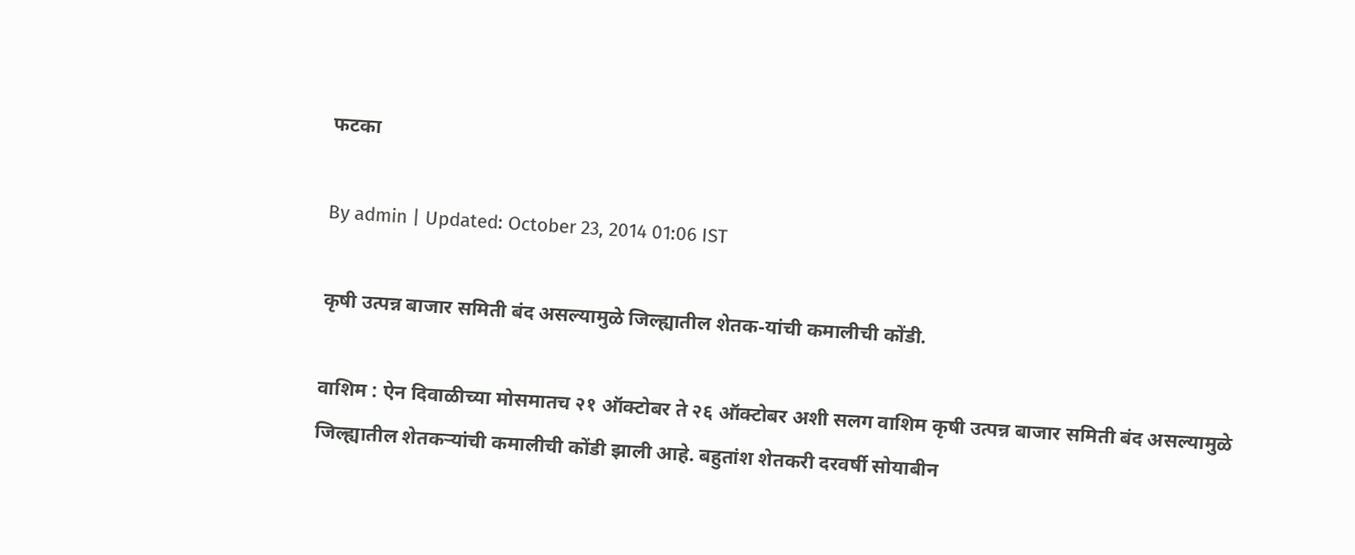फटका

By admin | Updated: October 23, 2014 01:06 IST

कृषी उत्पन्न बाजार समिती बंद असल्यामुळे जिल्ह्यातील शेतक-यांची कमालीची कोंडी.

वाशिम : ऐन दिवाळीच्या मोसमातच २१ ऑक्टोबर ते २६ ऑक्टोबर अशी सलग वाशिम कृषी उत्पन्न बाजार समिती बंद असल्यामुळे जिल्ह्यातील शेतकर्‍यांची कमालीची कोंडी झाली आहे. बहुतांश शेतकरी दरवर्षी सोयाबीन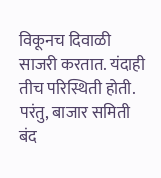विकूनच दिवाळी साजरी करतात. यंदाही तीच परिस्थिती होती. परंतु, बाजार समिती बंद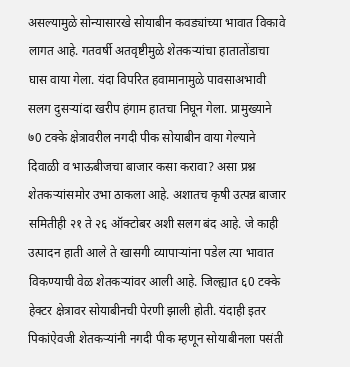असल्यामुळे सोन्यासारखे सोयाबीन कवड्यांच्या भावात विकावे लागत आहे. गतवर्षी अतवृष्टीमुळे शेतकर्‍यांचा हातातोंडाचा घास वाया गेला. यंदा विपरित हवामानामुळे पावसाअभावी सलग दुसर्‍यांदा खरीप हंगाम हातचा निघून गेला. प्रामुख्याने ७0 टक्के क्षेत्रावरील नगदी पीक सोयाबीन वाया गेल्याने दिवाळी व भाऊबीजचा बाजार कसा करावा? असा प्रश्न शेतकर्‍यांसमोर उभा ठाकला आहे. अशातच कृषी उत्पन्न बाजार समितीही २१ ते २६ ऑक्टोबर अशी सलग बंद आहे. जे काही उत्पादन हाती आले ते खासगी व्यापार्‍यांना पडेल त्या भावात विकण्याची वेळ शेतकर्‍यांवर आली आहे. जिल्ह्यात ६0 टक्के हेक्टर क्षेत्रावर सोयाबीनची पेरणी झाली होती. यंदाही इतर पिकांऐवजी शेतकर्‍यांनी नगदी पीक म्हणून सोयाबीनला पसंती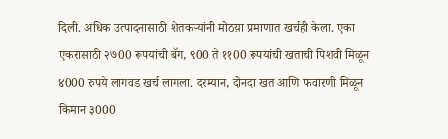दिली. अधिक उत्पादनासाठी शेतकर्‍यांनी मोठय़ा प्रमाणात खर्चही केला. एका एकरासाठी २७00 रूपयांची बॅग, ९00 ते ११00 रूपयांची खताची पिशवी मिळून ४000 रुपये लागवड खर्च लागला. दरम्यान, दोनदा खत आणि फवारणी मिळून किमान ३000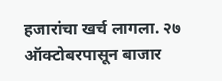हजारांचा खर्च लागला. २७ ऑक्टोबरपासून बाजार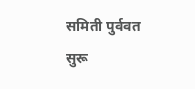समिती पुर्ववत सुरू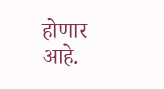होणार आहे.